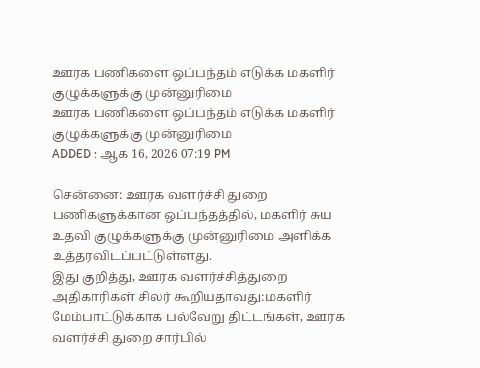ஊரக பணிகளை ஒப்பந்தம் எடுக்க மகளிர் குழுக்களுக்கு முன்னுரிமை
ஊரக பணிகளை ஒப்பந்தம் எடுக்க மகளிர் குழுக்களுக்கு முன்னுரிமை
ADDED : ஆக 16, 2026 07:19 PM

சென்னை: ஊரக வளர்ச்சி துறை பணிகளுக்கான ஒப்பந்தத்தில், மகளிர் சுய உதவி குழுக்களுக்கு முன்னுரிமை அளிக்க உத்தரவிடப்பட்டுள்ளது.
இது குறித்து, ஊரக வளர்ச்சித்துறை அதிகாரிகள் சிலர் கூறியதாவது:மகளிர் மேம்பாட்டுக்காக பல்வேறு திட்டங்கள், ஊரக வளர்ச்சி துறை சார்பில்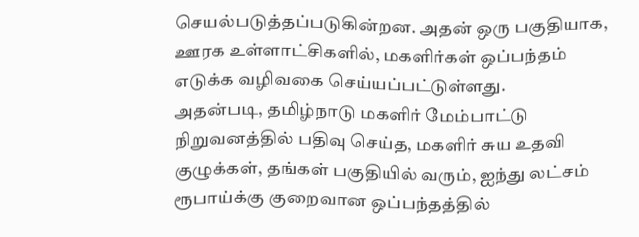செயல்படுத்தப்படுகின்றன. அதன் ஒரு பகுதியாக, ஊரக உள்ளாட்சிகளில், மகளிர்கள் ஒப்பந்தம் எடுக்க வழிவகை செய்யப்பட்டுள்ளது.
அதன்படி, தமிழ்நாடு மகளிர் மேம்பாட்டு நிறுவனத்தில் பதிவு செய்த, மகளிர் சுய உதவி குழுக்கள், தங்கள் பகுதியில் வரும், ஐந்து லட்சம் ரூபாய்க்கு குறைவான ஒப்பந்தத்தில்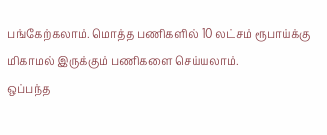பங்கேற்கலாம். மொத்த பணிகளில் 10 லட்சம் ரூபாய்க்கு மிகாமல் இருக்கும் பணிகளை செய்யலாம்.
ஒப்பந்த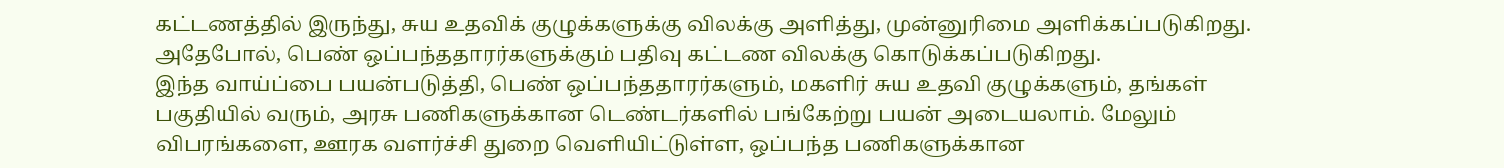கட்டணத்தில் இருந்து, சுய உதவிக் குழுக்களுக்கு விலக்கு அளித்து, முன்னுரிமை அளிக்கப்படுகிறது. அதேபோல், பெண் ஒப்பந்ததாரர்களுக்கும் பதிவு கட்டண விலக்கு கொடுக்கப்படுகிறது.
இந்த வாய்ப்பை பயன்படுத்தி, பெண் ஒப்பந்ததாரர்களும், மகளிர் சுய உதவி குழுக்களும், தங்கள் பகுதியில் வரும், அரசு பணிகளுக்கான டெண்டர்களில் பங்கேற்று பயன் அடையலாம். மேலும் விபரங்களை, ஊரக வளர்ச்சி துறை வெளியிட்டுள்ள, ஒப்பந்த பணிகளுக்கான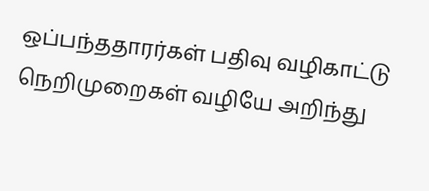ஒப்பந்ததாரர்கள் பதிவு வழிகாட்டு நெறிமுறைகள் வழியே அறிந்து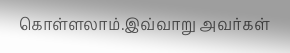கொள்ளலாம்.இவ்வாறு அவர்கள்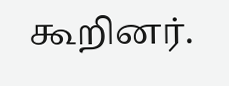கூறினர்.